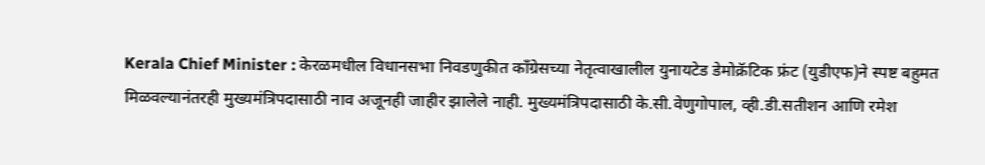Kerala Chief Minister : केरळमधील विधानसभा निवडणुकीत काँग्रेसच्या नेतृत्वाखालील युनायटेड डेमोक्रॅटिक फ्रंट (युडीएफ)ने स्पष्ट बहुमत मिळवल्यानंतरही मुख्यमंत्रिपदासाठी नाव अजूनही जाहीर झालेले नाही. मुख्यमंत्रिपदासाठी के.सी.वेणुगोपाल, व्ही.डी.सतीशन आणि रमेश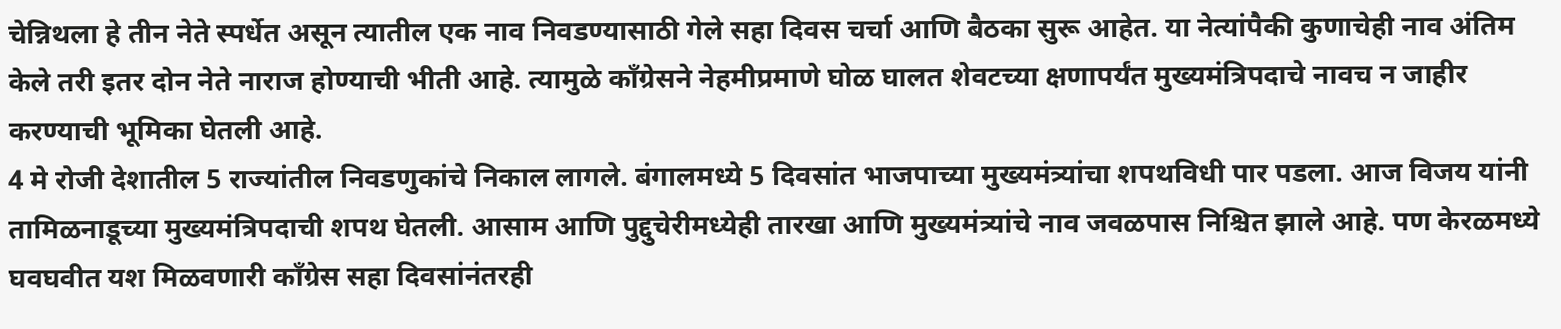चेन्निथला हे तीन नेते स्पर्धेत असून त्यातील एक नाव निवडण्यासाठी गेले सहा दिवस चर्चा आणि बैठका सुरू आहेत. या नेत्यांपैकी कुणाचेही नाव अंतिम केले तरी इतर दोन नेते नाराज होण्याची भीती आहे. त्यामुळे काँग्रेसने नेहमीप्रमाणे घोळ घालत शेवटच्या क्षणापर्यंत मुख्यमंत्रिपदाचे नावच न जाहीर करण्याची भूमिका घेतली आहे.
4 मे रोजी देशातील 5 राज्यांतील निवडणुकांचे निकाल लागले. बंगालमध्ये 5 दिवसांत भाजपाच्या मुख्यमंत्र्यांचा शपथविधी पार पडला. आज विजय यांनी तामिळनाडूच्या मुख्यमंत्रिपदाची शपथ घेतली. आसाम आणि पुद्दुचेरीमध्येही तारखा आणि मुख्यमंत्र्यांचे नाव जवळपास निश्चित झाले आहे. पण केरळमध्ये घवघवीत यश मिळवणारी काँग्रेस सहा दिवसांनंतरही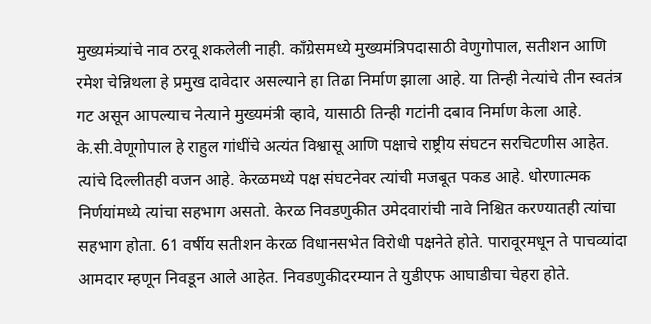मुख्यमंत्र्यांचे नाव ठरवू शकलेली नाही. काँग्रेसमध्ये मुख्यमंत्रिपदासाठी वेणुगोपाल, सतीशन आणि रमेश चेन्निथला हे प्रमुख दावेदार असल्याने हा तिढा निर्माण झाला आहे. या तिन्ही नेत्यांचे तीन स्वतंत्र गट असून आपल्याच नेत्याने मुख्यमंत्री व्हावे, यासाठी तिन्ही गटांनी दबाव निर्माण केला आहे.
के.सी.वेणूगोपाल हे राहुल गांधींचे अत्यंत विश्वासू आणि पक्षाचे राष्ट्रीय संघटन सरचिटणीस आहेत. त्यांचे दिल्लीतही वजन आहे. केरळमध्ये पक्ष संघटनेवर त्यांची मजबूत पकड आहे. धोरणात्मक निर्णयांमध्ये त्यांचा सहभाग असतो. केरळ निवडणुकीत उमेदवारांची नावे निश्चित करण्यातही त्यांचा सहभाग होता. 61 वर्षीय सतीशन केरळ विधानसभेत विरोधी पक्षनेते होते. पारावूरमधून ते पाचव्यांदा आमदार म्हणून निवडून आले आहेत. निवडणुकीदरम्यान ते युडीएफ आघाडीचा चेहरा होते.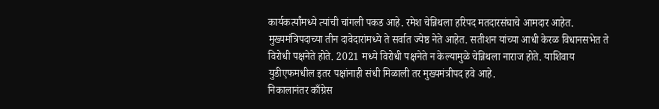कार्यकर्त्यांमध्ये त्यांची चांगली पकड आहे. रमेश चेन्निथला हरिपद मतदारसंघाचे आमदार आहेत. मुख्यमंत्रिपदाच्या तीन दावेदारांमध्ये ते सर्वात ज्येष्ठ नेते आहेत. सतीशन यांच्या आधी केरळ विधानसभेत ते विरोधी पक्षनेते होते. 2021 मध्ये विरोधी पक्षनेते न केल्यामुळे चेन्निथला नाराज होते. याशिवाय युडीएफमधील इतर पक्षांनाही संधी मिळाली तर मुख्यमंत्रीपद हवे आहे.
निकालानंतर काँग्रेस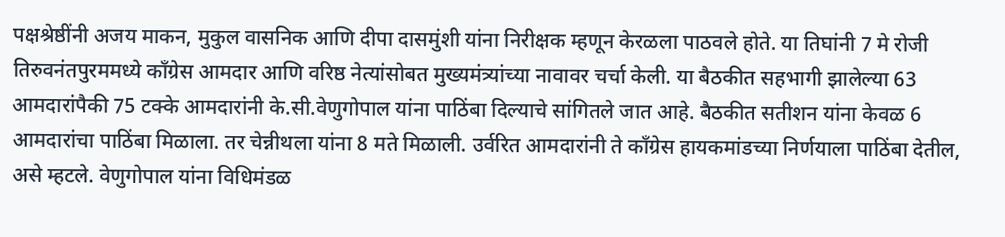पक्षश्रेष्ठींनी अजय माकन, मुकुल वासनिक आणि दीपा दासमुंशी यांना निरीक्षक म्हणून केरळला पाठवले होते. या तिघांनी 7 मे रोजी तिरुवनंतपुरममध्ये काँग्रेस आमदार आणि वरिष्ठ नेत्यांसोबत मुख्यमंत्र्यांच्या नावावर चर्चा केली. या बैठकीत सहभागी झालेल्या 63 आमदारांपैकी 75 टक्के आमदारांनी के.सी.वेणुगोपाल यांना पाठिंबा दिल्याचे सांगितले जात आहे. बैठकीत सतीशन यांना केवळ 6 आमदारांचा पाठिंबा मिळाला. तर चेन्नीथला यांना 8 मते मिळाली. उर्वरित आमदारांनी ते काँग्रेस हायकमांडच्या निर्णयाला पाठिंबा देतील, असे म्हटले. वेणुगोपाल यांना विधिमंडळ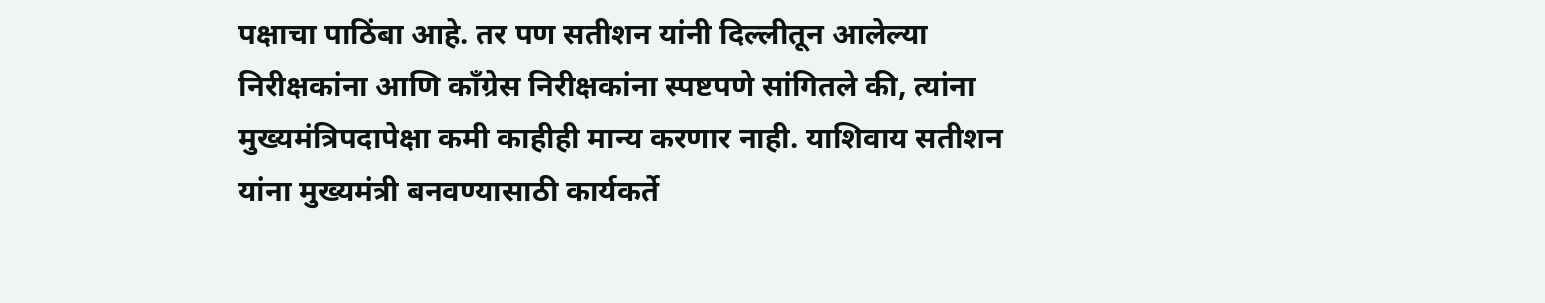पक्षाचा पाठिंबा आहे. तर पण सतीशन यांनी दिल्लीतून आलेल्या निरीक्षकांना आणि काँग्रेस निरीक्षकांना स्पष्टपणे सांगितले की, त्यांना मुख्यमंत्रिपदापेक्षा कमी काहीही मान्य करणार नाही. याशिवाय सतीशन यांना मुख्यमंत्री बनवण्यासाठी कार्यकर्ते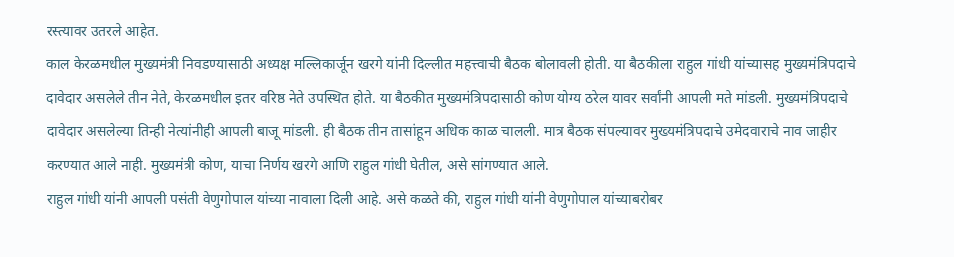रस्त्यावर उतरले आहेत.
काल केरळमधील मुख्यमंत्री निवडण्यासाठी अध्यक्ष मल्लिकार्जून खरगे यांनी दिल्लीत महत्त्वाची बैठक बोलावली होती. या बैठकीला राहुल गांधी यांच्यासह मुख्यमंत्रिपदाचे दावेदार असलेले तीन नेते, केरळमधील इतर वरिष्ठ नेते उपस्थित होते. या बैठकीत मुख्यमंत्रिपदासाठी कोण योग्य ठरेल यावर सर्वांनी आपली मते मांडली. मुख्यमंत्रिपदाचे दावेदार असलेल्या तिन्ही नेत्यांनीही आपली बाजू मांडली. ही बैठक तीन तासांहून अधिक काळ चालली. मात्र बैठक संपल्यावर मुख्यमंत्रिपदाचे उमेदवाराचे नाव जाहीर करण्यात आले नाही. मुख्यमंत्री कोण, याचा निर्णय खरगे आणि राहुल गांधी घेतील, असे सांगण्यात आले.
राहुल गांधी यांनी आपली पसंती वेणुगोपाल यांच्या नावाला दिली आहे. असे कळते की, राहुल गांधी यांनी वेणुगोपाल यांच्याबरोबर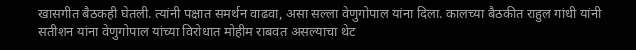खासगीत बैठकही घेतली. त्यांनी पक्षात समर्थन वाढवा, असा सल्ला वेणुगोपाल यांना दिला. कालच्या बैठकीत राहुल गांधी यांनी सतीशन यांना वेणुगोपाल यांच्या विरोधात मोहीम राबवत असल्याचा थेट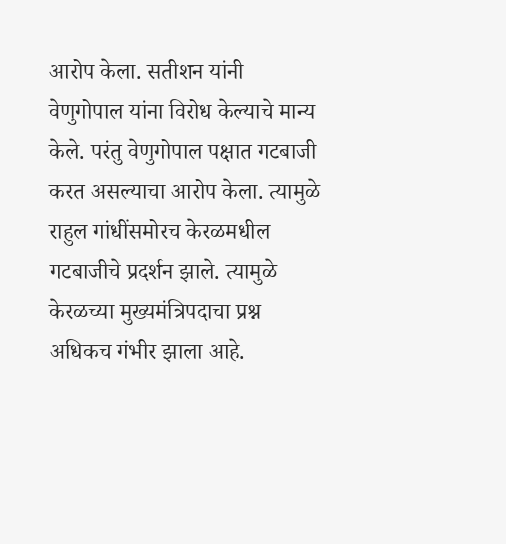आरोप केला. सतीशन यांनी वेणुगोपाल यांना विरोध केल्याचे मान्य केले. परंतु वेणुगोपाल पक्षात गटबाजी करत असल्याचा आरोप केला. त्यामुळे राहुल गांधींसमोरच केरळमधील गटबाजीचे प्रदर्शन झाले. त्यामुळे केरळच्या मुख्यमंत्रिपदाचा प्रश्न अधिकच गंभीर झाला आहे.